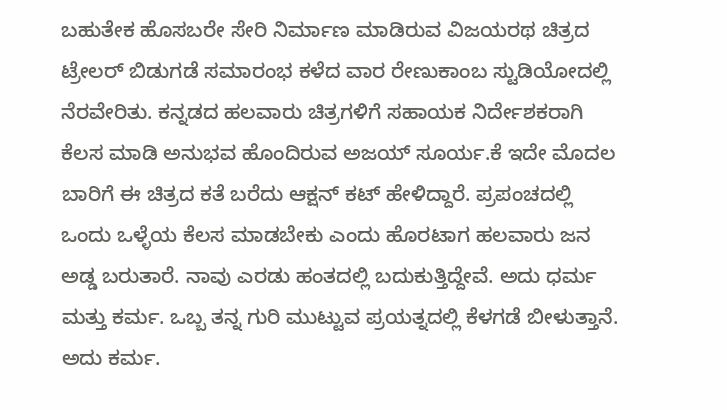ಬಹುತೇಕ ಹೊಸಬರೇ ಸೇರಿ ನಿರ್ಮಾಣ ಮಾಡಿರುವ ವಿಜಯರಥ ಚಿತ್ರದ ಟ್ರೇಲರ್ ಬಿಡುಗಡೆ ಸಮಾರಂಭ ಕಳೆದ ವಾರ ರೇಣುಕಾಂಬ ಸ್ಟುಡಿಯೋದಲ್ಲಿ ನೆರವೇರಿತು. ಕನ್ನಡದ ಹಲವಾರು ಚಿತ್ರಗಳಿಗೆ ಸಹಾಯಕ ನಿರ್ದೇಶಕರಾಗಿ ಕೆಲಸ ಮಾಡಿ ಅನುಭವ ಹೊಂದಿರುವ ಅಜಯ್ ಸೂರ್ಯ.ಕೆ ಇದೇ ಮೊದಲ ಬಾರಿಗೆ ಈ ಚಿತ್ರದ ಕತೆ ಬರೆದು ಆಕ್ಷನ್ ಕಟ್ ಹೇಳಿದ್ದಾರೆ. ಪ್ರಪಂಚದಲ್ಲಿ ಒಂದು ಒಳ್ಳೆಯ ಕೆಲಸ ಮಾಡಬೇಕು ಎಂದು ಹೊರಟಾಗ ಹಲವಾರು ಜನ ಅಡ್ಡ ಬರುತಾರೆ. ನಾವು ಎರಡು ಹಂತದಲ್ಲಿ ಬದುಕುತ್ತಿದ್ದೇವೆ. ಅದು ಧರ್ಮ ಮತ್ತು ಕರ್ಮ. ಒಬ್ಬ ತನ್ನ ಗುರಿ ಮುಟ್ಟುವ ಪ್ರಯತ್ನದಲ್ಲಿ ಕೆಳಗಡೆ ಬೀಳುತ್ತಾನೆ. ಅದು ಕರ್ಮ.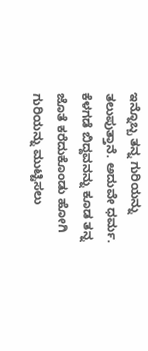ಇನ್ನೊಬ್ಬ ತನ್ನ ಗುರಿಯನ್ನು ತಲುಪುತ್ತಾನೆ. ಅದುವೇ ಧರ್ಮ. ಕೆಳಗಡೆ ಬಿದ್ದವನನ್ನು ಕೂಡ ತನ್ನ ಜೊತೆ ಕರೆದುಕೊಂಡು ಹೋಗಿ ಗುರಿಯನ್ನು ಮುಟ್ಟಿಸಲು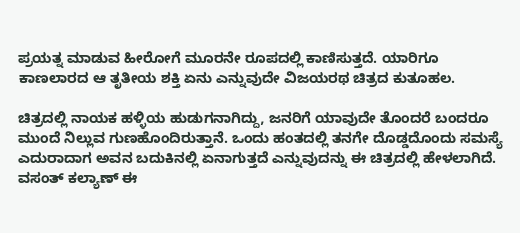ಪ್ರಯತ್ನ ಮಾಡುವ ಹೀರೋಗೆ ಮೂರನೇ ರೂಪದಲ್ಲಿ ಕಾಣಿಸುತ್ತದೆ. ಯಾರಿಗೂ ಕಾಣಲಾರದ ಆ ತೃತೀಯ ಶಕ್ತಿ ಏನು ಎನ್ನುವುದೇ ವಿಜಯರಥ ಚಿತ್ರದ ಕುತೂಹಲ.

ಚಿತ್ರದಲ್ಲಿ ನಾಯಕ ಹಳ್ಳಿಯ ಹುಡುಗನಾಗಿದ್ದು, ಜನರಿಗೆ ಯಾವುದೇ ತೊಂದರೆ ಬಂದರೂ ಮುಂದೆ ನಿಲ್ಲುವ ಗುಣಹೊಂದಿರುತ್ತಾನೆ. ಒಂದು ಹಂತದಲ್ಲಿ ತನಗೇ ದೊಡ್ಡದೊಂದು ಸಮಸ್ಯೆ ಎದುರಾದಾಗ ಅವನ ಬದುಕಿನಲ್ಲಿ ಏನಾಗುತ್ತದೆ ಎನ್ನುವುದನ್ನು ಈ ಚಿತ್ರದಲ್ಲಿ ಹೇಳಲಾಗಿದೆ. ವಸಂತ್ ಕಲ್ಯಾಣ್ ಈ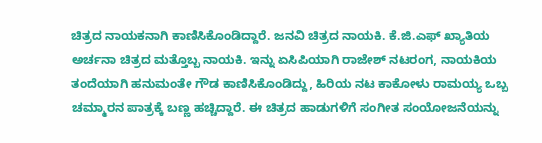ಚಿತ್ರದ ನಾಯಕನಾಗಿ ಕಾಣಿಸಿಕೊಂಡಿದ್ದಾರೆ. ಜನವಿ ಚಿತ್ರದ ನಾಯಕಿ. ಕೆ.ಜಿ.ಎಫ್ ಖ್ಯಾತಿಯ ಅರ್ಚನಾ ಚಿತ್ರದ ಮತ್ತೊಬ್ಬ ನಾಯಕಿ. ಇನ್ನು ಏಸಿಪಿಯಾಗಿ ರಾಜೇಶ್ ನಟರಂಗ, ನಾಯಕಿಯ ತಂದೆಯಾಗಿ ಹನುಮಂತೇ ಗೌಡ ಕಾಣಿಸಿಕೊಂಡಿದ್ದು, ಹಿರಿಯ ನಟ ಕಾಕೋಳು ರಾಮಯ್ಯ ಒಬ್ಬ ಚಮ್ಮಾರನ ಪಾತ್ರಕ್ಕೆ ಬಣ್ಣ ಹಚ್ಚಿದ್ದಾರೆ. ಈ ಚಿತ್ರದ ಹಾಡುಗಳಿಗೆ ಸಂಗೀತ ಸಂಯೋಜನೆಯನ್ನು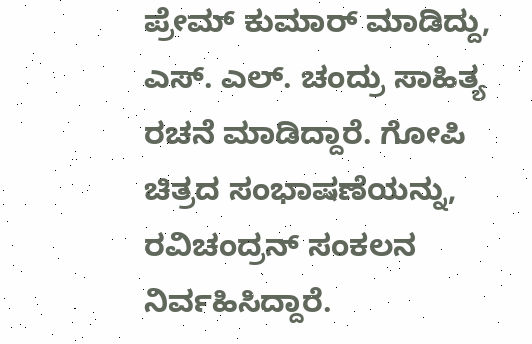ಪ್ರೇಮ್ ಕುಮಾರ್ ಮಾಡಿದ್ದು, ಎಸ್. ಎಲ್. ಚಂದ್ರು ಸಾಹಿತ್ಯ ರಚನೆ ಮಾಡಿದ್ದಾರೆ. ಗೋಪಿ ಚಿತ್ರದ ಸಂಭಾಷಣೆಯನ್ನು, ರವಿಚಂದ್ರನ್ ಸಂಕಲನ ನಿರ್ವಹಿಸಿದ್ದಾರೆ.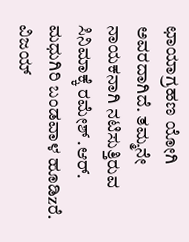ಛಾಯಾಗ್ರಹಣ ಯೋಗಿ ಅವರದಾಗಿದೆ. ತಮ್ಮನೇ ನಾಯಕನಾಗಿ ನಟಿಸುತ್ತಿರುವ ಸಿನಿಮಾಕ್ಕೆ ರಮೇಶ್ .ಆರ್. ಮಧುಗಿರಿ ಬಂಡವಾಳ ಹೂಡಿzರೆ. ವಿಜಯ್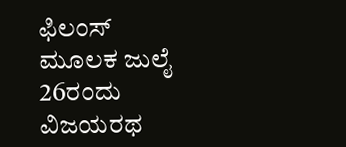ಫಿಲಂಸ್ ಮೂಲಕ ಜುಲೈ 26ರಂದು ವಿಜಯರಥ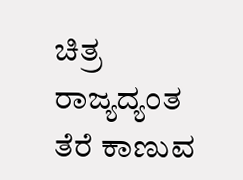ಚಿತ್ರ ರಾಜ್ಯದ್ಯಂತ ತೆರೆ ಕಾಣುವ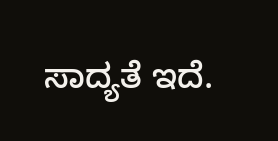ಸಾದ್ಯತೆ ಇದೆ.